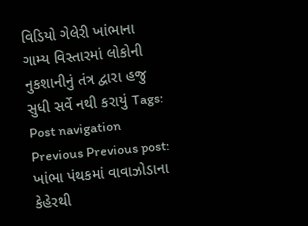વિડિયો ગેલેરી ખાંભાના ગામ્ય વિસ્તારમાં લોકોની નુકશાનીનું તંત્ર દ્વારા હજુ સુધી સર્વે નથી કરાયું Tags: Post navigation Previous Previous post: ખાંભા પંથકમાં વાવાઝોડાના કેહેરથી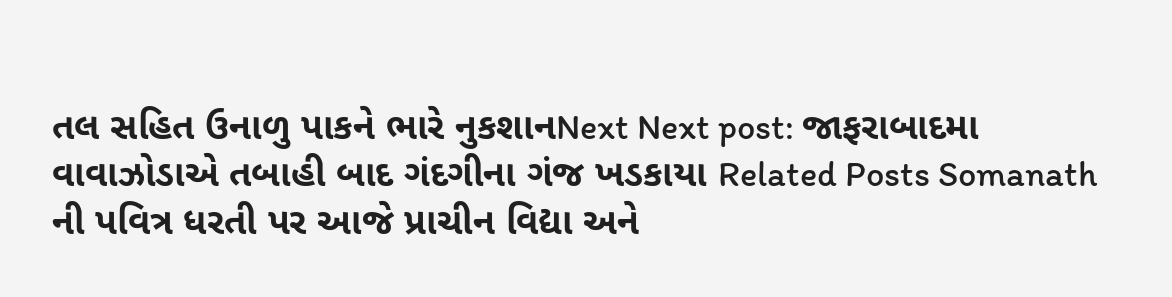તલ સહિત ઉનાળુ પાકને ભારે નુકશાનNext Next post: જાફરાબાદમા વાવાઝોડાએ તબાહી બાદ ગંદગીના ગંજ ખડકાયા Related Posts Somanath ની પવિત્ર ધરતી પર આજે પ્રાચીન વિદ્યા અને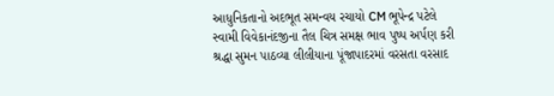આધુનિકતાનો અદભૂત સમન્વય રચાયો CM ભૂપેન્દ્ર પટેલે સ્વામી વિવેકાનંદજીના તૈલ ચિત્ર સમક્ષ ભાવ પુષ્પ અર્પણ કરી શ્રદ્ધા સુમન પાઠવ્યા લીલીયાના પૂંજાપાદરમાં વરસતા વરસાદ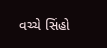વચ્ચે સિંહો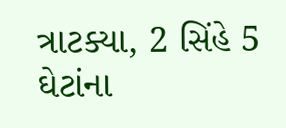ત્રાટક્યા, 2 સિંહે 5 ઘેટાંના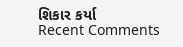શિકાર કર્યા
Recent Comments